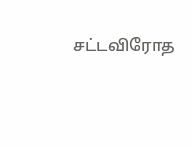சட்டவிரோத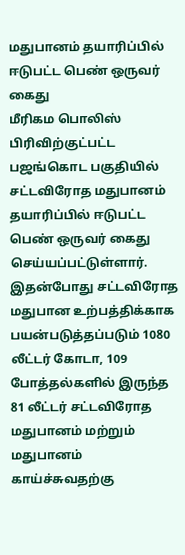மதுபானம் தயாரிப்பில் ஈடுபட்ட பெண் ஒருவர் கைது
மீரிகம பொலிஸ் பிரிவிற்குட்பட்ட பஜங்கொட பகுதியில் சட்டவிரோத மதுபானம் தயாரிப்பில் ஈடுபட்ட பெண் ஒருவர் கைது செய்யப்பட்டுள்ளார்.
இதன்போது சட்டவிரோத மதுபான உற்பத்திக்காக பயன்படுத்தப்படும் 1080 லீட்டர் கோடா, 109 போத்தல்களில் இருந்த 81 லீட்டர் சட்டவிரோத மதுபானம் மற்றும் மதுபானம் காய்ச்சுவதற்கு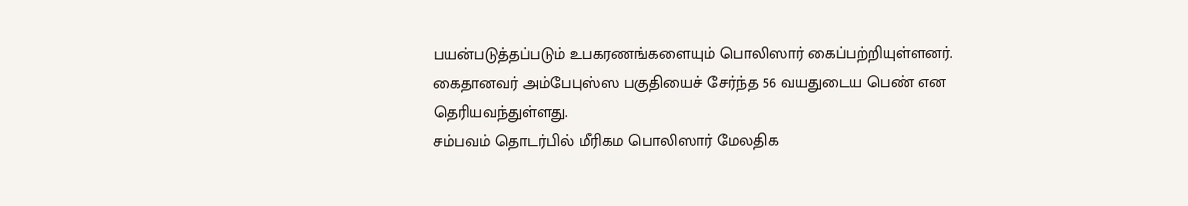பயன்படுத்தப்படும் உபகரணங்களையும் பொலிஸார் கைப்பற்றியுள்ளனர்.
கைதானவர் அம்பேபுஸ்ஸ பகுதியைச் சேர்ந்த 56 வயதுடைய பெண் என தெரியவந்துள்ளது.
சம்பவம் தொடர்பில் மீரிகம பொலிஸார் மேலதிக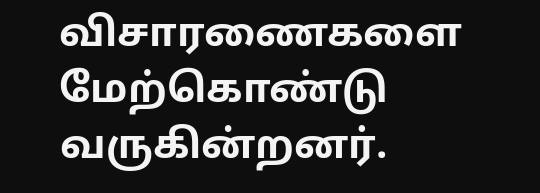விசாரணைகளை மேற்கொண்டு வருகின்றனர்.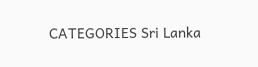CATEGORIES Sri Lanka